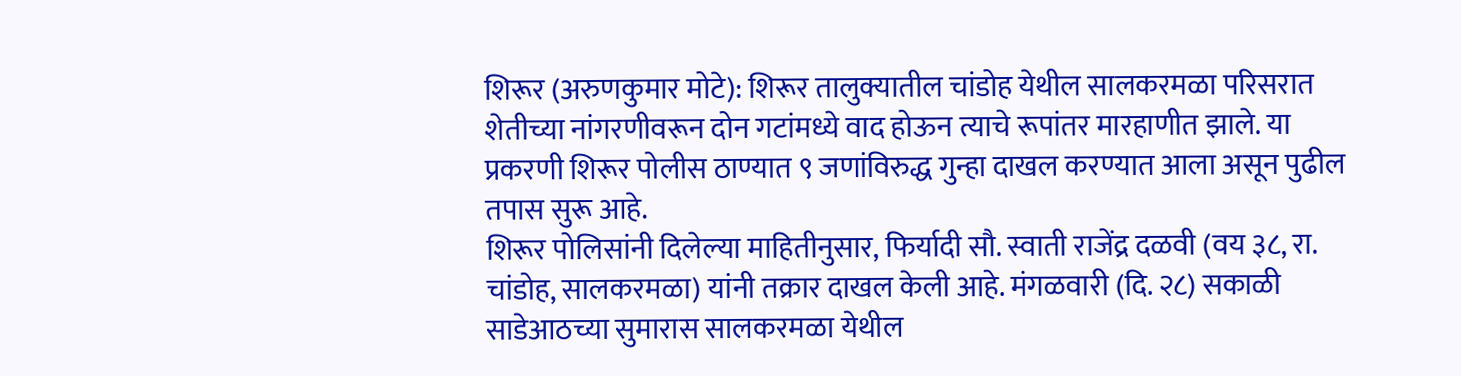शिरूर (अरुणकुमार मोटे): शिरूर तालुक्यातील चांडोह येथील सालकरमळा परिसरात शेतीच्या नांगरणीवरून दोन गटांमध्ये वाद होऊन त्याचे रूपांतर मारहाणीत झाले. या प्रकरणी शिरूर पोलीस ठाण्यात ९ जणांविरुद्ध गुन्हा दाखल करण्यात आला असून पुढील तपास सुरू आहे.
शिरूर पोलिसांनी दिलेल्या माहितीनुसार, फिर्यादी सौ. स्वाती राजेंद्र दळवी (वय ३८, रा. चांडोह, सालकरमळा) यांनी तक्रार दाखल केली आहे. मंगळवारी (दि. २८) सकाळी साडेआठच्या सुमारास सालकरमळा येथील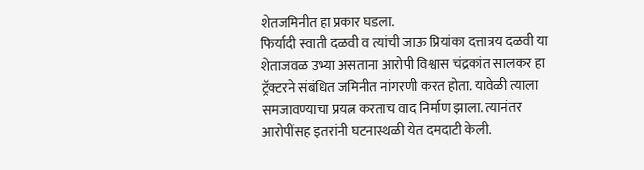शेतजमिनीत हा प्रकार घडला.
फिर्यादी स्वाती दळवी व त्यांची जाऊ प्रियांका दत्तात्रय दळवी या शेताजवळ उभ्या असताना आरोपी विश्वास चंद्रकांत सालकर हा ट्रॅक्टरने संबंधित जमिनीत नांगरणी करत होता. यावेळी त्याला समजावण्याचा प्रयत्न करताच वाद निर्माण झाला. त्यानंतर आरोपींसह इतरांनी घटनास्थळी येत दमदाटी केली.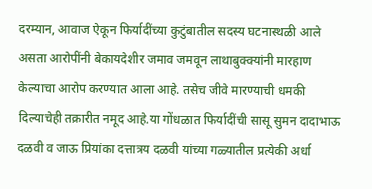दरम्यान, आवाज ऐकून फिर्यादींच्या कुटुंबातील सदस्य घटनास्थळी आले असता आरोपींनी बेकायदेशीर जमाव जमवून लाथाबुक्क्यांनी मारहाण केल्याचा आरोप करण्यात आला आहे. तसेच जीवे मारण्याची धमकी दिल्याचेही तक्रारीत नमूद आहे.या गोंधळात फिर्यादींची सासू सुमन दादाभाऊ दळवी व जाऊ प्रियांका दत्तात्रय दळवी यांच्या गळ्यातील प्रत्येकी अर्धा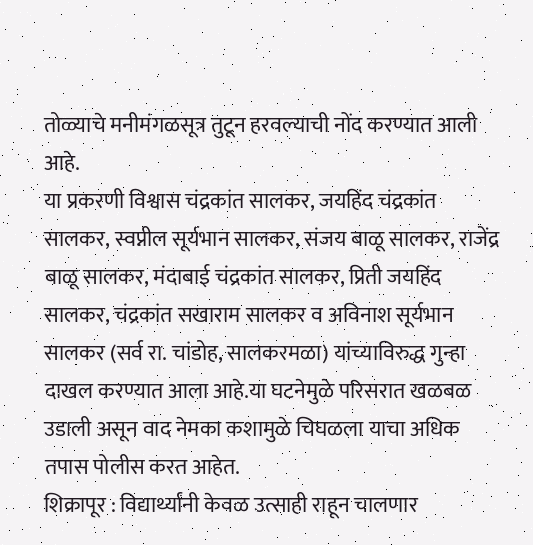तोळ्याचे मनीमंगळसूत्र तुटून हरवल्याची नोंद करण्यात आली आहे.
या प्रकरणी विश्वास चंद्रकांत सालकर, जयहिंद चंद्रकांत सालकर, स्वप्नील सूर्यभान सालकर, संजय बाळू सालकर, राजेंद्र बाळू सालकर, मंदाबाई चंद्रकांत सालकर, प्रिती जयहिंद सालकर, चंद्रकांत सखाराम सालकर व अविनाश सूर्यभान सालकर (सर्व रा. चांडोह, सालकरमळा) यांच्याविरुद्ध गुन्हा दाखल करण्यात आला आहे.या घटनेमुळे परिसरात खळबळ उडाली असून वाद नेमका कशामुळे चिघळला याचा अधिक तपास पोलीस करत आहेत.
शिक्रापूर : विद्यार्थ्यांनी केवळ उत्साही राहून चालणार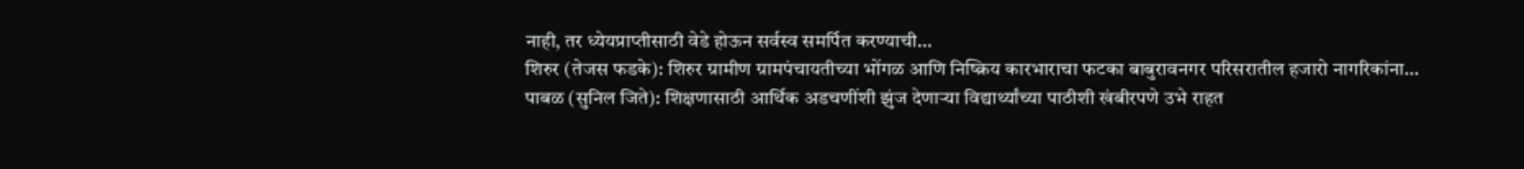नाही, तर ध्येयप्राप्तीसाठी वेडे होऊन सर्वस्व समर्पित करण्याची…
शिरुर (तेजस फडके): शिरुर ग्रामीण ग्रामपंचायतीच्या भोंगळ आणि निष्क्रिय कारभाराचा फटका बाबुरावनगर परिसरातील हजारो नागरिकांना…
पाबळ (सुनिल जिते): शिक्षणासाठी आर्थिक अडचणींशी झुंज देणाऱ्या विद्यार्थ्यांच्या पाठीशी खंबीरपणे उभे राहत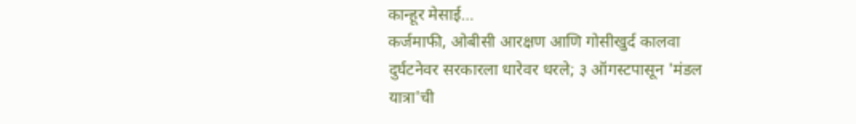कान्हूर मेसाई…
कर्जमाफी, ओबीसी आरक्षण आणि गोसीखुर्द कालवा दुर्घटनेवर सरकारला धारेवर धरले; ३ ऑगस्टपासून 'मंडल यात्रा'ची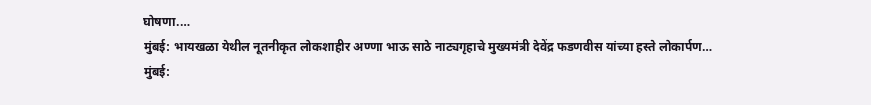घोषणा.…
मुंबई: भायखळा येथील नूतनीकृत लोकशाहीर अण्णा भाऊ साठे नाट्यगृहाचे मुख्यमंत्री देवेंद्र फडणवीस यांच्या हस्ते लोकार्पण…
मुंबई: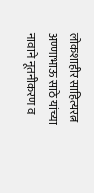लोकशाहीर साहित्यरत्न अण्णाभाऊ साठे यांच्या नावाने नूतनीकरण व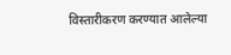विस्तारीकरण करण्यात आलेल्या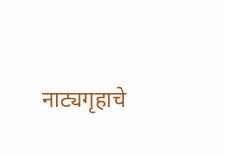नाट्यगृहाचे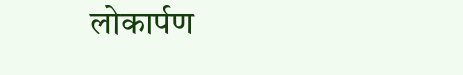लोकार्पण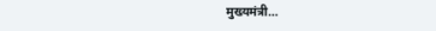मुख्यमंत्री…